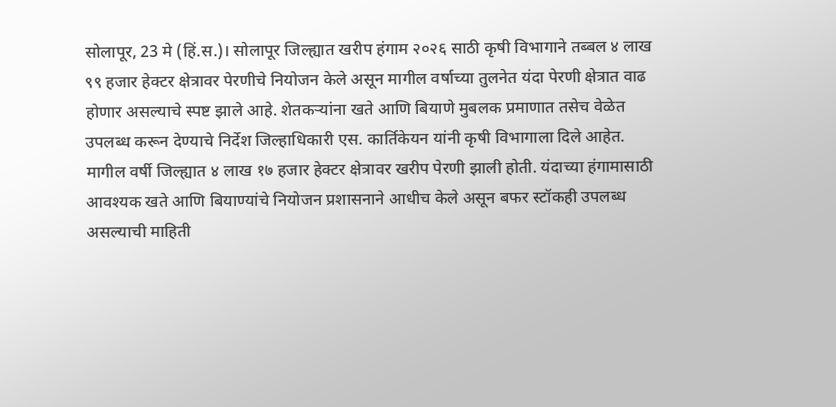सोलापूर, 23 मे (हिं.स.)। सोलापूर जिल्ह्यात खरीप हंगाम २०२६ साठी कृषी विभागाने तब्बल ४ लाख ९९ हजार हेक्टर क्षेत्रावर पेरणीचे नियोजन केले असून मागील वर्षाच्या तुलनेत यंदा पेरणी क्षेत्रात वाढ होणार असल्याचे स्पष्ट झाले आहे. शेतकऱ्यांना खते आणि बियाणे मुबलक प्रमाणात तसेच वेळेत उपलब्ध करून देण्याचे निर्देश जिल्हाधिकारी एस. कार्तिकेयन यांनी कृषी विभागाला दिले आहेत.
मागील वर्षी जिल्ह्यात ४ लाख १७ हजार हेक्टर क्षेत्रावर खरीप पेरणी झाली होती. यंदाच्या हंगामासाठी आवश्यक खते आणि बियाण्यांचे नियोजन प्रशासनाने आधीच केले असून बफर स्टॉकही उपलब्ध असल्याची माहिती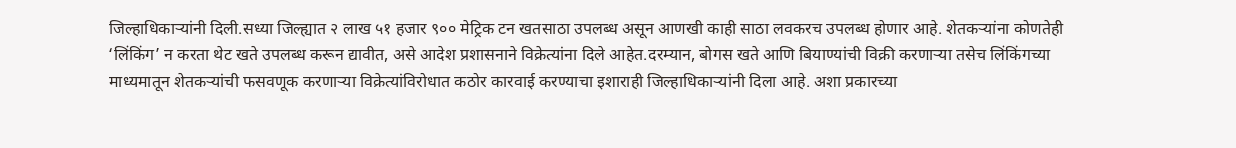जिल्हाधिकाऱ्यांनी दिली.सध्या जिल्ह्यात २ लाख ५१ हजार ९०० मेट्रिक टन खतसाठा उपलब्ध असून आणखी काही साठा लवकरच उपलब्ध होणार आहे. शेतकऱ्यांना कोणतेही ‘लिंकिंग’ न करता थेट खते उपलब्ध करून द्यावीत, असे आदेश प्रशासनाने विक्रेत्यांना दिले आहेत.दरम्यान, बोगस खते आणि बियाण्यांची विक्री करणाऱ्या तसेच लिंकिंगच्या माध्यमातून शेतकऱ्यांची फसवणूक करणाऱ्या विक्रेत्यांविरोधात कठोर कारवाई करण्याचा इशाराही जिल्हाधिकाऱ्यांनी दिला आहे. अशा प्रकारच्या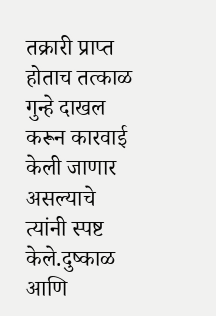तक्रारी प्राप्त होताच तत्काळ गुन्हे दाखल करून कारवाई केली जाणार असल्याचे त्यांनी स्पष्ट केले.दुष्काळ आणि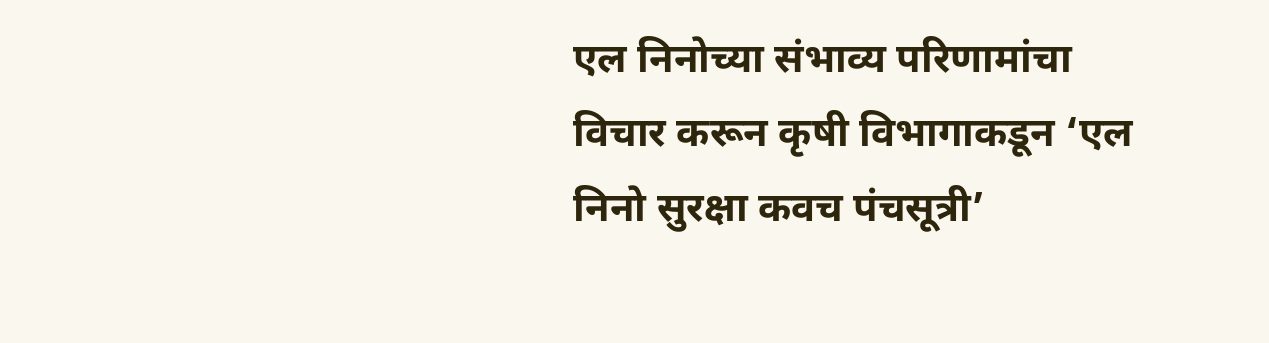एल निनोच्या संभाव्य परिणामांचा विचार करून कृषी विभागाकडून ‘एल निनो सुरक्षा कवच पंचसूत्री’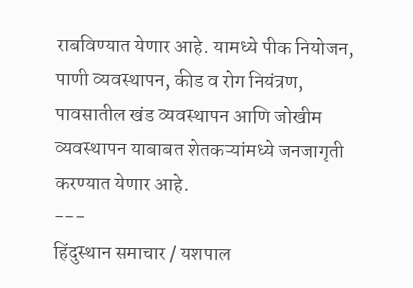राबविण्यात येणार आहे. यामध्ये पीक नियोजन, पाणी व्यवस्थापन, कीड व रोग नियंत्रण, पावसातील खंड व्यवस्थापन आणि जोखीम व्यवस्थापन याबाबत शेतकऱ्यांमध्ये जनजागृती करण्यात येणार आहे.
---
हिंदुस्थान समाचार / यशपाल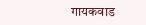गायकवाड